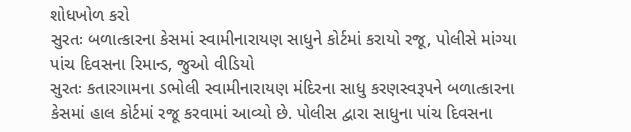શોધખોળ કરો
સુરતઃ બળાત્કારના કેસમાં સ્વામીનારાયણ સાધુને કોર્ટમાં કરાયો રજૂ, પોલીસે માંગ્યા પાંચ દિવસના રિમાન્ડ, જુઓ વીડિયો
સુરતઃ કતારગામના ડભોલી સ્વામીનારાયણ મંદિરના સાધુ કરણસ્વરૂપને બળાત્કારના કેસમાં હાલ કોર્ટમાં રજૂ કરવામાં આવ્યો છે. પોલીસ દ્વારા સાધુના પાંચ દિવસના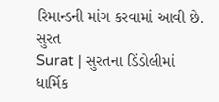રિમાન્ડની માંગ કરવામાં આવી છે.
સુરત
Surat | સુરતના ડિંડોલીમાં ધાર્મિક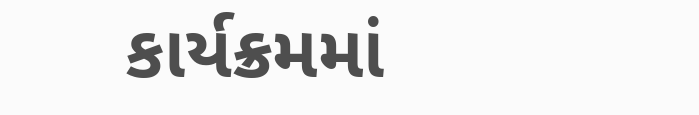કાર્યક્રમમાં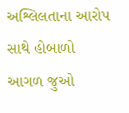અશ્લિલતાના આરોપ સાથે હોબાળો
આગળ જુઓ